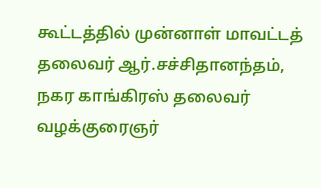கூட்டத்தில் முன்னாள் மாவட்டத் தலைவர் ஆர்.சச்சிதானந்தம், நகர காங்கிரஸ் தலைவர் வழக்குரைஞர்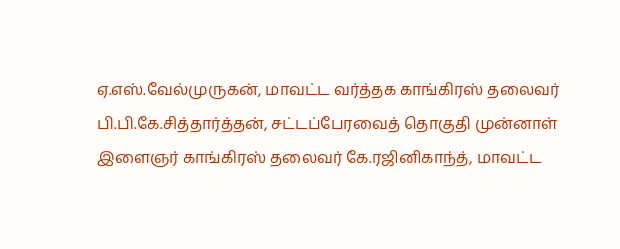ஏ.எஸ்.வேல்முருகன், மாவட்ட வர்த்தக காங்கிரஸ் தலைவர் பி.பி.கே.சித்தார்த்தன், சட்டப்பேரவைத் தொகுதி முன்னாள் இளைஞர் காங்கிரஸ் தலைவர் கே.ரஜினிகாந்த், மாவட்ட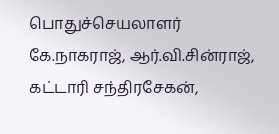பொதுச்செயலாளர் கே.நாகராஜ், ஆர்.வி.சின்ராஜ், கட்டாரி சந்திரசேகன்,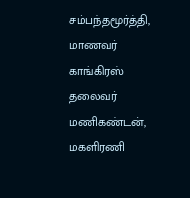சம்பந்தமூர்த்தி, மாணவர் காங்கிரஸ் தலைவர் மணிகண்டன், மகளிரணி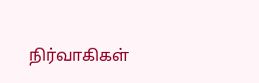நிர்வாகிகள்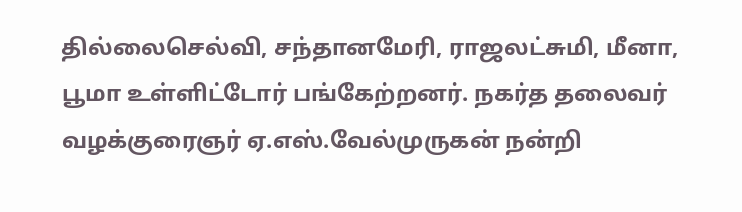தில்லைசெல்வி, சந்தானமேரி, ராஜலட்சுமி, மீனா, பூமா உள்ளிட்டோர் பங்கேற்றனர். நகர்த தலைவர் வழக்குரைஞர் ஏ.எஸ்.வேல்முருகன் நன்றி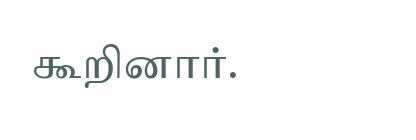கூறினார்.